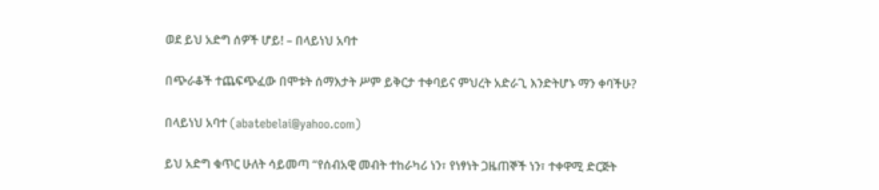ወደ ይህ አድግ ሰዎች ሆይ! – በላይነህ አባተ

በጭራቆች ተጨፍጭፈው በሞቱት ሰማእታት ሥም ይቅርታ ተቀባይና ምህረት አድራጊ እንድትሆኑ ማን ቀባችሁ?

በላይነህ አባተ (abatebelai@yahoo.com)

ይህ አድግ ቁጥር ሁለት ሳይመጣ “የሰብአዊ መብት ተከራካሪ ነን፣ የነፃነት ጋዜጠኞች ነን፣ ተቀዋሚ ድርጅት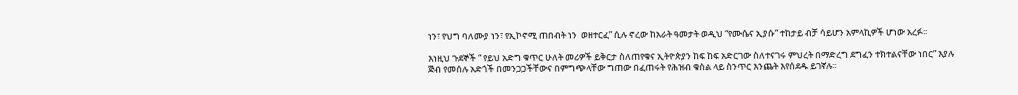ነን፣ የህግ ባለሙያ ነን፣ የኢኮኖሚ ጠበብት ነን  ወዘተርፈ” ሲሉ ኖረው ከአራት ዓመታት ወዲህ “የሙሴና ኢያሱ” ተከታይ ብቻ ሳይሆን አምላኪዎች ሆነው አረፉ፡፡

እነዚህ ጉደኞች “ የይህ አድግ ቁጥር ሁለት መሪዎች ይቅርታ ስለጠየቁና ኢትዮጵያን ከፍ ከፍ አድርገው ስለተናገሩ ምህረት በማድረግ ደግፈን ተክተልናቸው ነበር” እያሉ ጅብ የመሰሉ አድጎች በመንጋጋችቸውና በምግጭላቸው ግጠው በፈጠሩት የሕዝብ ቁስል ላይ ስንጥር እንጨት እየሰደዱ ይገኛሉ፡፡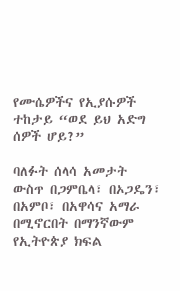የሙሴዎችና የኢያሱዎች ተከታይ “ወደ ይህ አድግ ሰዎች ሆይ?”

ባለፉት ሰላሳ አመታት ውስጥ በጋምቤላ፣ በኦጋዴን፣ በአምቦ፣ በአዋሳና አማራ በሚኖርበት በማንኛውም የኢትዮጵያ ክፍል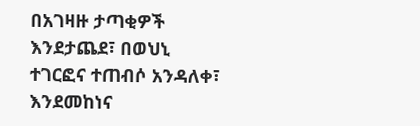በአገዛዙ ታጣቂዎች እንደታጨደ፣ በወህኒ ተገርፎና ተጠብሶ አንዳለቀ፣ እንደመከነና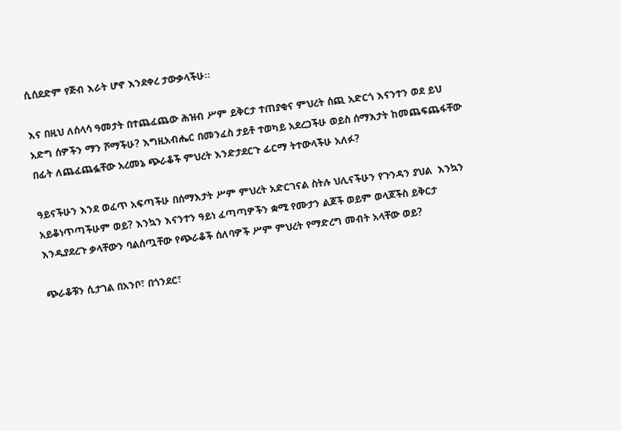ሲሰደድም የጅብ እራት ሆኖ እንደቀረ ታውቃላችሁ፡፡

እና በዚህ ለሰላሳ ዓመታት በተጨፈጨው ሕዝብ ሥም ይቅርታ ተጠያቂና ምህረት ሰጪ አድርጎ እናንተን ወደ ይህ አድግ ሰዎችን ማን ሾማችሁ? እግዚአብሔር በመንፈስ ታይቶ ተወካይ አደረጋችሁ ወይስ ሰማእታት ከመጨፍጨፋቸው በፊት ለጨፈጨፏቸው አረመኔ ጭራቆች ምህረት እንድታደርጉ ፊርማ ትተውላችሁ አለፉ?

ዓይናችሁን እንደ ወፈጥ አፍጣችሁ በሰማእታት ሥም ምህረት አድርገናል ስትሉ ህሊናችሁን የጉንዳን ያህል  እንኳን አይቆነጥጣችሁም ወይ? እንኳን እናንተን ዓይነ ፈጣጣዎችን ቋሚ የሙታን ልጆች ወይም ወላጆችስ ይቅርታ እንዲያደረጉ ቃላቸውን ባልሰጧቸው የጭራቆች ሰለባዎች ሥም ምህረት የማድረግ መብት አላቸው ወይ?

ጭራቆቹን ሲታገል በአንቦ፣ በጎንደር፣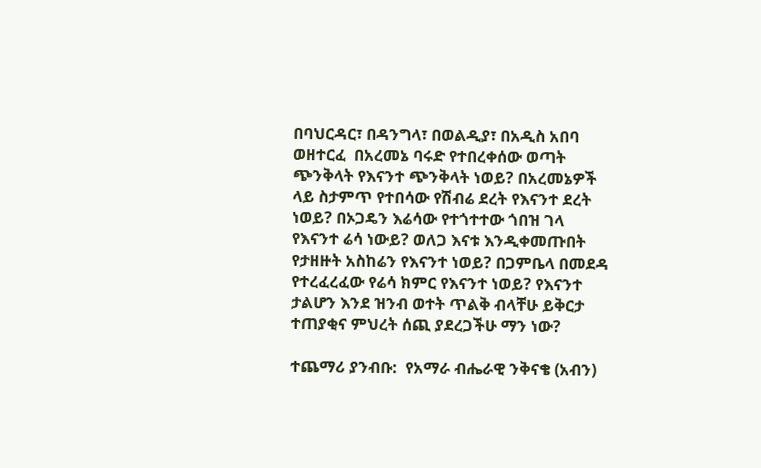በባህርዳር፣ በዳንግላ፣ በወልዲያ፣ በአዲስ አበባ ወዘተርፈ  በአረመኔ ባሩድ የተበረቀሰው ወጣት ጭንቅላት የእናንተ ጭንቅላት ነወይ? በአረመኔዎች ላይ ስታምጥ የተበሳው የሽብሬ ደረት የእናንተ ደረት ነወይ? በኦጋዴን እሬሳው የተጎተተው ጎበዝ ገላ የእናንተ ሬሳ ነውይ? ወለጋ እናቱ እንዲቀመጡበት የታዘዙት አስከሬን የእናንተ ነወይ? በጋምቤላ በመደዳ የተረፈረፈው የሬሳ ክምር የእናንተ ነወይ? የእናንተ ታልሆን እንደ ዝንብ ወተት ጥልቅ ብላቸሁ ይቅርታ ተጠያቂና ምህረት ሰጪ ያደረጋችሁ ማን ነው?

ተጨማሪ ያንብቡ:  የአማራ ብሔራዊ ንቅናቄ (አብን)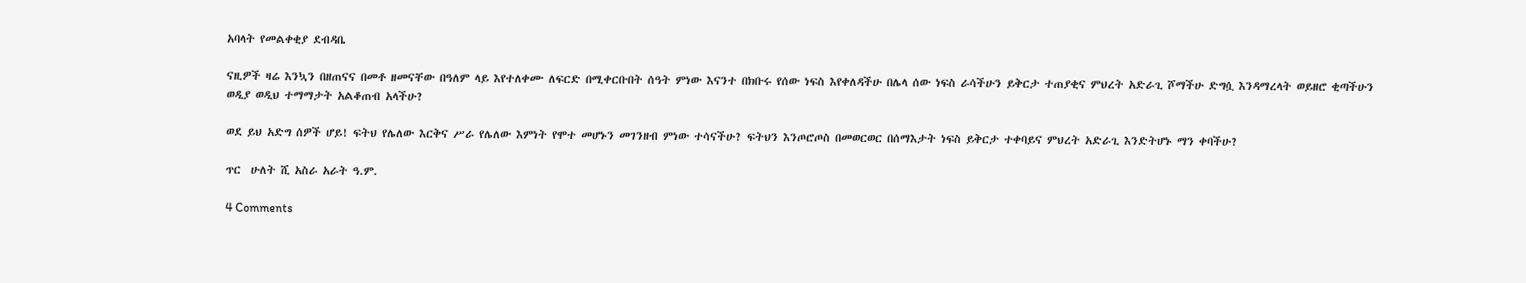አባላት የመልቀቂያ ደብዳቤ

ናዚዎች ዛሬ እንኳን በዘጠናና በመቶ ዘመናቸው በዓለም ላይ እየተለቀሙ ለፍርድ በሚቀርቡበት ሰዓት ምነው እናንተ በክቡሩ የሰው ነፍስ እየቀለዳችሁ በሌላ ሰው ነፍስ ራሳችሁን ይቅርታ ተጠያቂና ምህረት አድራጊ ሾማችሁ ድግሷ እንዳማረላት ወይዘሮ ቂጣችሁን ወዲያ ወዲህ ተማማታት አልቆጠብ አላችሁ?

ወደ ይህ አድግ ሰዎች ሆይ! ፍትህ የሌለው እርቅና ሥራ የሌለው እምነት የሞተ መሆኑን መገንዘብ ምነው ተሳናችሁ? ፍትህን እንጦሮጦስ በመወርወር በሰማእታት ነፍስ ይቅርታ ተቀባይና ምህረት አድራጊ እንድትሆኑ ማን ቀባችሁ?

ጥር  ሁለት ሺ አስራ አራት ዓ.ም.

4 Comments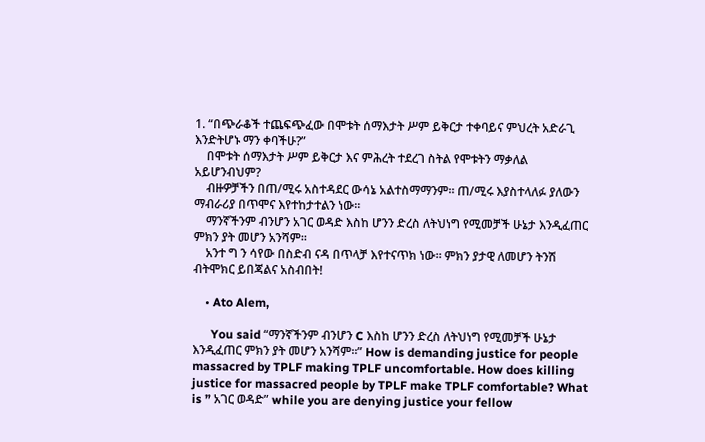1. “በጭራቆች ተጨፍጭፈው በሞቱት ሰማእታት ሥም ይቅርታ ተቀባይና ምህረት አድራጊ እንድትሆኑ ማን ቀባችሁ?”
    በሞቱት ሰማእታት ሥም ይቅርታ እና ምሕረት ተደረገ ስትል የሞቱትን ማቃለል አይሆንብህም?
    ብዙዎቻችን በጠ/ሚሩ አስተዳደር ውሳኔ አልተስማማንም። ጠ/ሚሩ እያስተላለፉ ያለውን ማብራሪያ በጥሞና እየተከታተልን ነው።
    ማንኛችንም ብንሆን አገር ወዳድ እስከ ሆንን ድረስ ለትህነግ የሚመቻች ሁኔታ እንዲፈጠር ምክን ያት መሆን አንሻም።
    አንተ ግ ን ሳየው በስድብ ናዳ በጥላቻ እየተናጥክ ነው። ምክን ያታዊ ለመሆን ትንሽ ብትሞክር ይበጃልና አስብበት!

    • Ato Alem,

      You said “ማንኛችንም ብንሆን C እስከ ሆንን ድረስ ለትህነግ የሚመቻች ሁኔታ እንዲፈጠር ምክን ያት መሆን አንሻም።” How is demanding justice for people massacred by TPLF making TPLF uncomfortable. How does killing justice for massacred people by TPLF make TPLF comfortable? What is ” አገር ወዳድ” while you are denying justice your fellow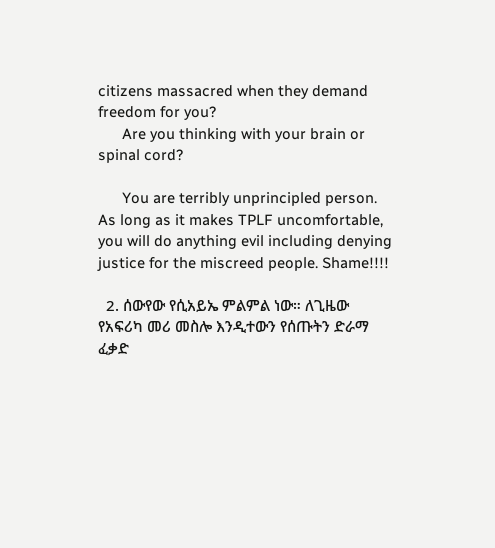citizens massacred when they demand freedom for you?
      Are you thinking with your brain or spinal cord?

      You are terribly unprincipled person. As long as it makes TPLF uncomfortable, you will do anything evil including denying justice for the miscreed people. Shame!!!!

  2. ሰውየው የሲአይኤ ምልምል ነው። ለጊዜው የአፍሪካ መሪ መስሎ እንዲተውን የሰጡትን ድራማ ፈቃድ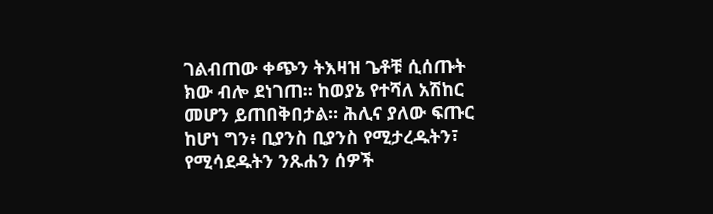ገልብጠው ቀጭን ትእዛዝ ጌቶቹ ሲሰጡት ክው ብሎ ደነገጠ። ከወያኔ የተሻለ አሽከር መሆን ይጠበቅበታል። ሕሊና ያለው ፍጡር ከሆነ ግን፥ ቢያንስ ቢያንስ የሚታረዱትን፣ የሚሳደዱትን ንጹሐን ሰዎች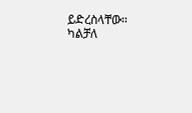ይድረስላቸው። ካልቻለ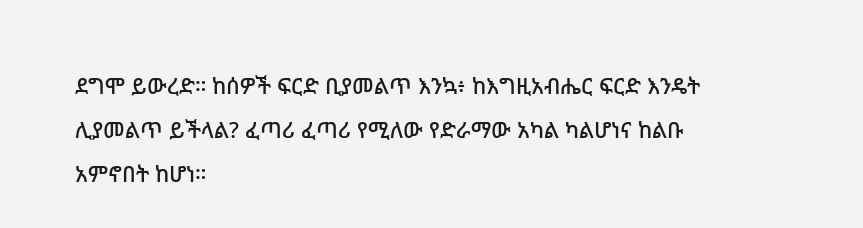ደግሞ ይውረድ። ከሰዎች ፍርድ ቢያመልጥ እንኳ፥ ከእግዚአብሔር ፍርድ እንዴት ሊያመልጥ ይችላል? ፈጣሪ ፈጣሪ የሚለው የድራማው አካል ካልሆነና ከልቡ አምኖበት ከሆነ።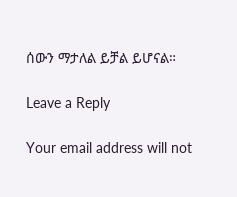ሰውን ማታለል ይቻል ይሆናል።

Leave a Reply

Your email address will not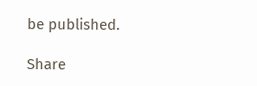be published.

Share